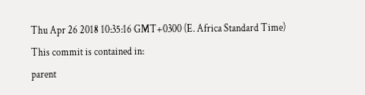Thu Apr 26 2018 10:35:16 GMT+0300 (E. Africa Standard Time)
This commit is contained in:
parent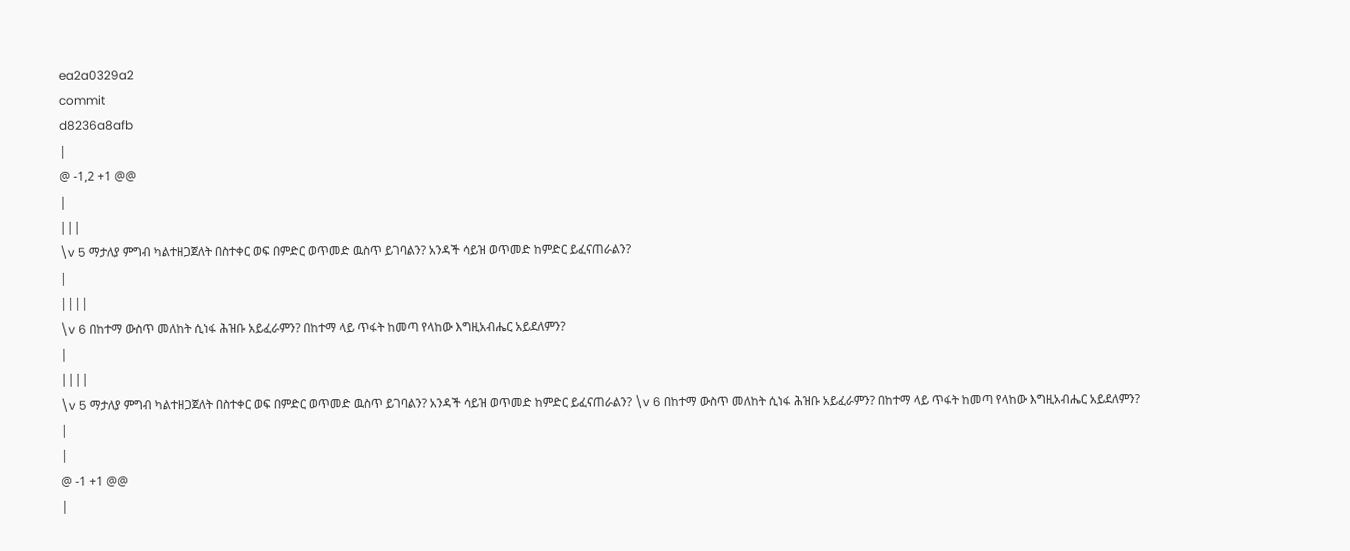ea2a0329a2
commit
d8236a8afb
|
@ -1,2 +1 @@
|
|||
\v 5 ማታለያ ምግብ ካልተዘጋጀለት በስተቀር ወፍ በምድር ወጥመድ ዉስጥ ይገባልን? አንዳች ሳይዝ ወጥመድ ከምድር ይፈናጠራልን?
|
||||
\v 6 በከተማ ውስጥ መለከት ሲነፋ ሕዝቡ አይፈራምን? በከተማ ላይ ጥፋት ከመጣ የላከው እግዚአብሔር አይደለምን?
|
||||
\v 5 ማታለያ ምግብ ካልተዘጋጀለት በስተቀር ወፍ በምድር ወጥመድ ዉስጥ ይገባልን? አንዳች ሳይዝ ወጥመድ ከምድር ይፈናጠራልን? \v 6 በከተማ ውስጥ መለከት ሲነፋ ሕዝቡ አይፈራምን? በከተማ ላይ ጥፋት ከመጣ የላከው እግዚአብሔር አይደለምን?
|
|
@ -1 +1 @@
|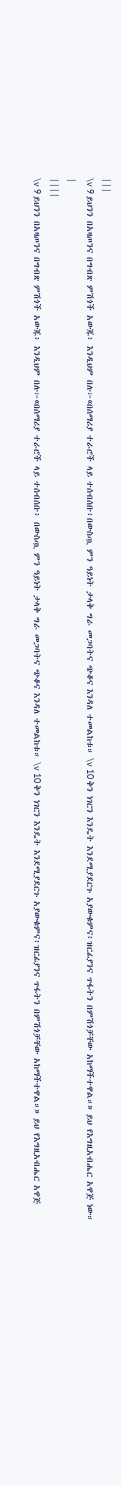|||
\v 9 ይህንን በአዛጦንና በግብጽ ምሽጎች አውጁ፥ እንዲህም በሉ፦«በሰማሪያ ተራሮች ላይ ተሰብሰቡ፥በውስጧ ምን ዓይነት ታላቅ ግራ መጋባትና ጭቆና እንዳለ ተመልከቱ። \v 10 ቅን ነገርን እንዴት እንደሚያደርጉ አያውቁምና፥ዝርፊያንና ጥፋትን በምሽጎቻቸው አከማችተዋል።» ይህ የእግዚአብሔር አዋጅ ነው።
|
||||
\v 9 ይህንን በአዛጦንና በግብጽ ምሽጎች አውጁ፥ እንዲህም በሉ፦«በሰማሪያ ተራሮች ላይ ተሰብሰቡ፥ በውስጧ ምን ዓይነት ታላቅ ግራ መጋባትና ጭቆና እንዳለ ተመልከቱ። \v 10 ቅን ነገርን እንዴት እንደሚያደርጉ አያውቁምና፥ዝርፊያንና ጥፋትን በምሽጎቻቸው አከማችተዋል።» ይህ የእግዚአብሔር አዋጅ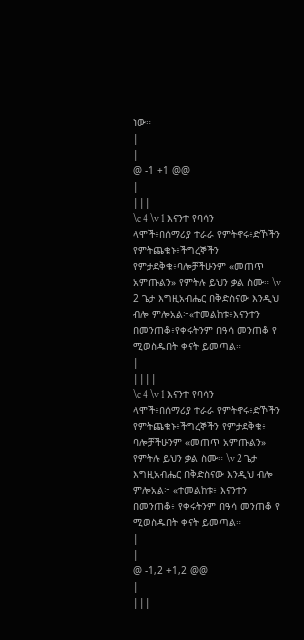ነው።
|
|
@ -1 +1 @@
|
|||
\c 4 \v 1 እናንተ የባሳን ላሞች፥በሰማሪያ ተራራ የምትኖሩ፥ድኾችን የምትጨቁኑ፥ችግረኞችን የምታደቅቁ፥ባሎቻችሁንም «መጠጥ አምጡልን» የምትሉ ይህን ቃል ስሙ። \v 2 ጌታ እግዚአብሔር በቅድስናው እንዲህ ብሎ ምሎአል፦«ተመልከቱ፥እናንተን በመንጠቆ፥የቀሩትንም በዓሳ መንጠቆ የ ሚወስዱበት ቀናት ይመጣል።
|
||||
\c 4 \v 1 እናንተ የባሳን ላሞች፥በሰማሪያ ተራራ የምትኖሩ፥ድኾችን የምትጨቁኑ፥ችግረኞችን የምታደቅቁ፥ ባሎቻችሁንም «መጠጥ አምጡልን» የምትሉ ይህን ቃል ስሙ። \v 2 ጌታ እግዚአብሔር በቅድስናው እንዲህ ብሎ ምሎአል፦ «ተመልከቱ፥ እናንተን በመንጠቆ፥ የቀሩትንም በዓሳ መንጠቆ የ ሚወስዱበት ቀናት ይመጣል።
|
|
@ -1,2 +1,2 @@
|
|||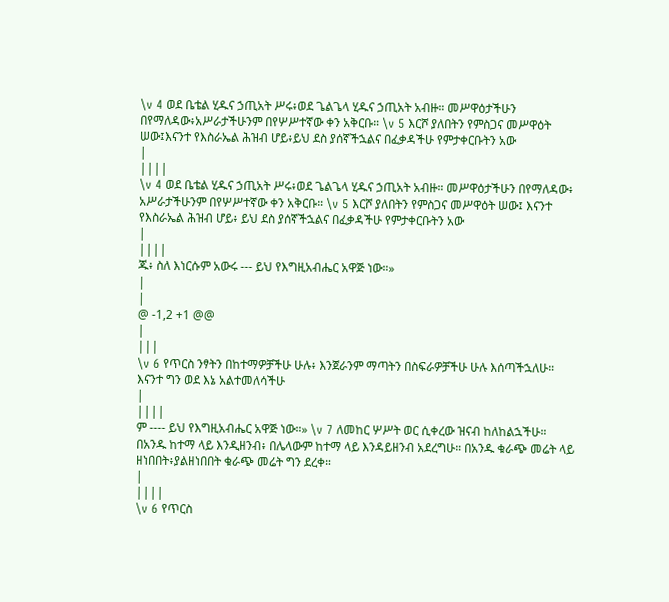\v 4 ወደ ቤቴል ሂዱና ኃጢአት ሥሩ፥ወደ ጌልጌላ ሂዱና ኃጢአት አብዙ። መሥዋዕታችሁን በየማለዳው፥አሥራታችሁንም በየሦሥተኛው ቀን አቅርቡ። \v 5 እርሾ ያለበትን የምስጋና መሥዋዕት ሠው፤እናንተ የእስራኤል ሕዝብ ሆይ፥ይህ ደስ ያሰኛችኋልና በፈቃዳችሁ የምታቀርቡትን አው
|
||||
\v 4 ወደ ቤቴል ሂዱና ኃጢአት ሥሩ፥ወደ ጌልጌላ ሂዱና ኃጢአት አብዙ። መሥዋዕታችሁን በየማለዳው፥ አሥራታችሁንም በየሦሥተኛው ቀን አቅርቡ። \v 5 እርሾ ያለበትን የምስጋና መሥዋዕት ሠው፤ እናንተ የእስራኤል ሕዝብ ሆይ፥ ይህ ደስ ያሰኛችኋልና በፈቃዳችሁ የምታቀርቡትን አው
|
||||
ጁ፥ ስለ እነርሱም አውሩ --- ይህ የእግዚአብሔር አዋጅ ነው።»
|
|
@ -1,2 +1 @@
|
|||
\v 6 የጥርስ ንፃትን በከተማዎቻችሁ ሁሉ፥ እንጀራንም ማጣትን በስፍራዎቻችሁ ሁሉ እሰጣችኋለሁ። እናንተ ግን ወደ እኔ አልተመለሳችሁ
|
||||
ም ---- ይህ የእግዚአብሔር አዋጅ ነው።» \v 7 ለመከር ሦሥት ወር ሲቀረው ዝናብ ከለከልኋችሁ። በአንዱ ከተማ ላይ እንዲዘንብ፥ በሌላውም ከተማ ላይ እንዳይዘንብ አደረግሁ። በአንዱ ቁራጭ መሬት ላይ ዘነበበት፥ያልዘነበበት ቁራጭ መሬት ግን ደረቀ።
|
||||
\v 6 የጥርስ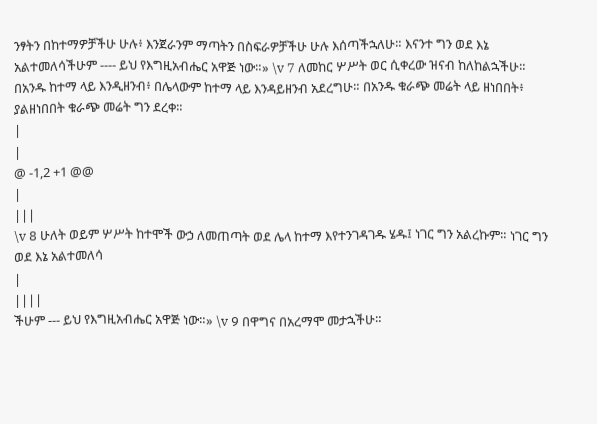ንፃትን በከተማዎቻችሁ ሁሉ፥ እንጀራንም ማጣትን በስፍራዎቻችሁ ሁሉ እሰጣችኋለሁ። እናንተ ግን ወደ እኔ አልተመለሳችሁም ---- ይህ የእግዚአብሔር አዋጅ ነው።» \v 7 ለመከር ሦሥት ወር ሲቀረው ዝናብ ከለከልኋችሁ። በአንዱ ከተማ ላይ እንዲዘንብ፥ በሌላውም ከተማ ላይ እንዳይዘንብ አደረግሁ። በአንዱ ቁራጭ መሬት ላይ ዘነበበት፥ ያልዘነበበት ቁራጭ መሬት ግን ደረቀ።
|
|
@ -1,2 +1 @@
|
|||
\v 8 ሁለት ወይም ሦሥት ከተሞች ውኃ ለመጠጣት ወደ ሌላ ከተማ እየተንገዳገዱ ሄዱ፤ ነገር ግን አልረኩም። ነገር ግን ወደ እኔ አልተመለሳ
|
||||
ችሁም --- ይህ የእግዚአብሔር አዋጅ ነው።» \v 9 በዋግና በአረማሞ መታኋችሁ።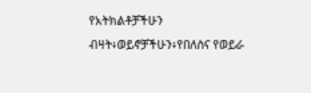የአትክልቶቻችሁን ብዛት፥ወይኖቻችሁን፥የበለስና የወይራ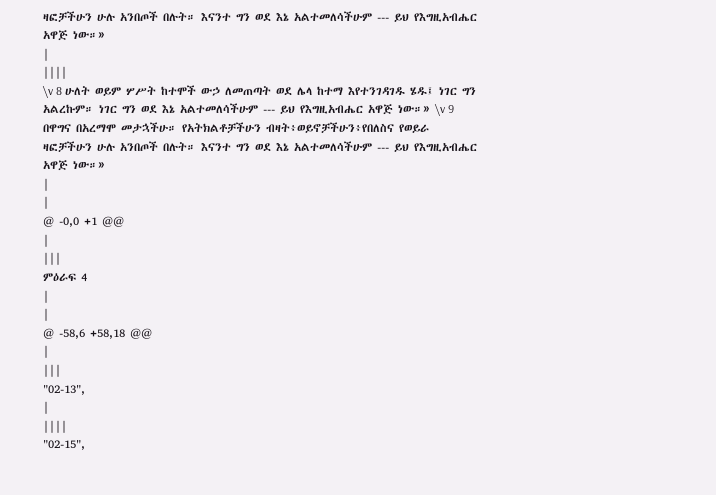ዛፎቻችሁን ሁሉ አንበጦች በሉት። እናንተ ግን ወደ እኔ አልተመለሳችሁም --- ይህ የእግዚአብሔር አዋጅ ነው።»
|
||||
\v 8 ሁለት ወይም ሦሥት ከተሞች ውኃ ለመጠጣት ወደ ሌላ ከተማ እየተንገዳገዱ ሄዱ፤ ነገር ግን አልረኩም። ነገር ግን ወደ እኔ አልተመለሳችሁም --- ይህ የእግዚአብሔር አዋጅ ነው።» \v 9 በዋግና በአረማሞ መታኋችሁ። የአትክልቶቻችሁን ብዛት፥ወይኖቻችሁን፥የበለስና የወይራ ዛፎቻችሁን ሁሉ አንበጦች በሉት። እናንተ ግን ወደ እኔ አልተመለሳችሁም --- ይህ የእግዚአብሔር አዋጅ ነው።»
|
|
@ -0,0 +1 @@
|
|||
ምዕራፍ 4
|
|
@ -58,6 +58,18 @@
|
|||
"02-13",
|
||||
"02-15",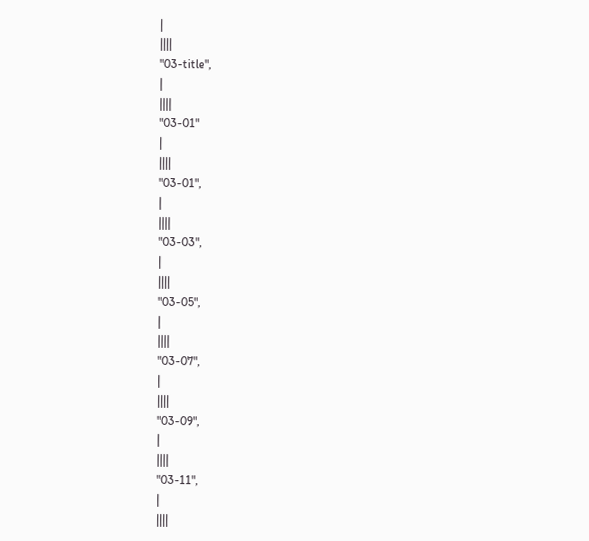|
||||
"03-title",
|
||||
"03-01"
|
||||
"03-01",
|
||||
"03-03",
|
||||
"03-05",
|
||||
"03-07",
|
||||
"03-09",
|
||||
"03-11",
|
||||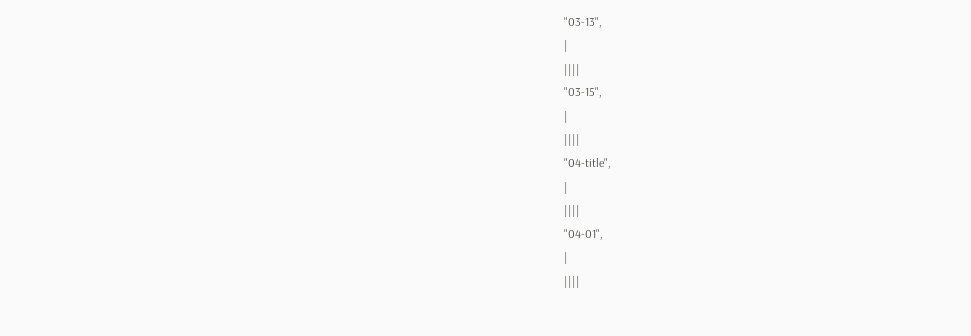"03-13",
|
||||
"03-15",
|
||||
"04-title",
|
||||
"04-01",
|
||||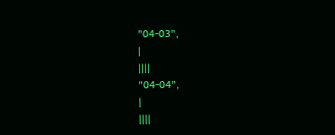"04-03",
|
||||
"04-04",
|
||||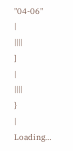"04-06"
|
||||
]
|
||||
}
|
Loading…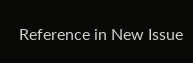Reference in New Issue